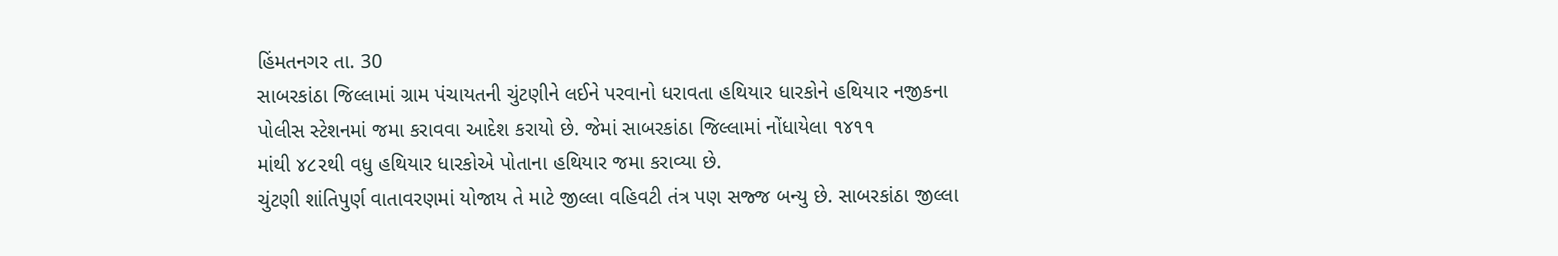હિંમતનગર તા. 30
સાબરકાંઠા જિલ્લામાં ગ્રામ પંચાયતની ચુંટણીને લઈને પરવાનો ધરાવતા હથિયાર ધારકોને હથિયાર નજીકના
પોલીસ સ્ટેશનમાં જમા કરાવવા આદેશ કરાયો છે. જેમાં સાબરકાંઠા જિલ્લામાં નોંધાયેલા ૧૪૧૧
માંથી ૪૮૨થી વધુ હથિયાર ધારકોએ પોતાના હથિયાર જમા કરાવ્યા છે.
ચુંટણી શાંતિપુર્ણ વાતાવરણમાં યોજાય તે માટે જીલ્લા વહિવટી તંત્ર પણ સજ્જ બન્યુ છે. સાબરકાંઠા જીલ્લા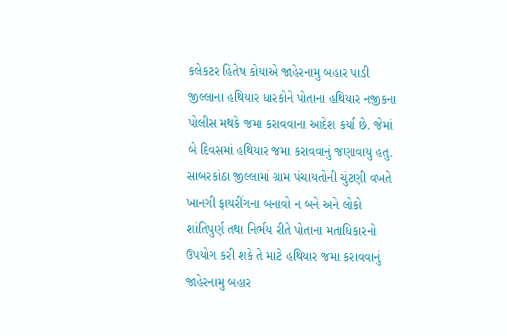કલેકટર હિતેષ કોયાએ જાહેરનામુ બહાર પાડી જીલ્લાના હથિયાર ધારકોને પોતાના હથિયાર નજીકના પોલીસ મથકે જમા કરાવવાના આદેશ કર્યા છે. જેમાં બે દિવસમાં હથિયાર જમા કરાવવાનું જણાવાયુ હતુ. સાબરકાંઠા જીલ્લામાં ગ્રામ પંચાયતોની ચુંટણી વખતે ખાનગી ફાયરીંગના બનાવો ન બને અને લોકો શાંતિપુર્ણ તથા નિર્ભય રીતે પોતાના મતાધિકારનો ઉપયોગ કરી શકે તે માટે હથિયાર જમા કરાવવાનું જાહેરનામુ બહાર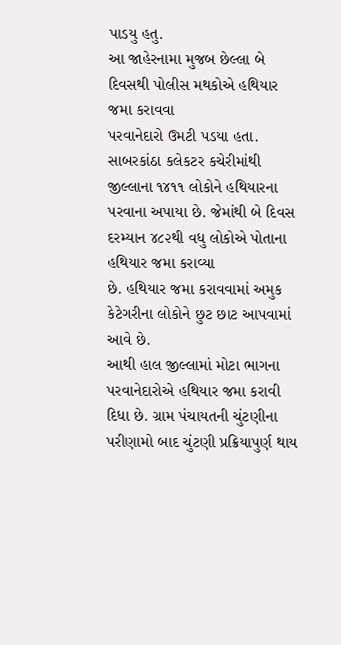પાડયુ હતુ.
આ જાહેરનામા મુજબ છેલ્લા બે દિવસથી પોલીસ મથકોએ હથિયાર જમા કરાવવા
પરવાનેદારો ઉમટી પડયા હતા. સાબરકાંઠા કલેકટર કચેરીમાંથી જીલ્લાના ૧૪૧૧ લોકોને હથિયારના
પરવાના અપાયા છે. જેમાંથી બે દિવસ દરમ્યાન ૪૮૨થી વધુ લોકોએ પોતાના હથિયાર જમા કરાવ્યા
છે. હથિયાર જમા કરાવવામાં અમુક કેટેગરીના લોકોને છુટ છાટ આપવામાં આવે છે.
આથી હાલ જીલ્લામાં મોટા ભાગના પરવાનેદારોએ હથિયાર જમા કરાવી
દિધા છે. ગ્રામ પંચાયતની ચુંટણીના પરીણામો બાદ ચુંટણી પ્રક્રિયાપુર્ણ થાય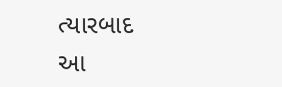ત્યારબાદ
આ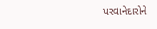પરવાનેદારોને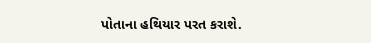પોતાના હથિયાર પરત કરાશે.